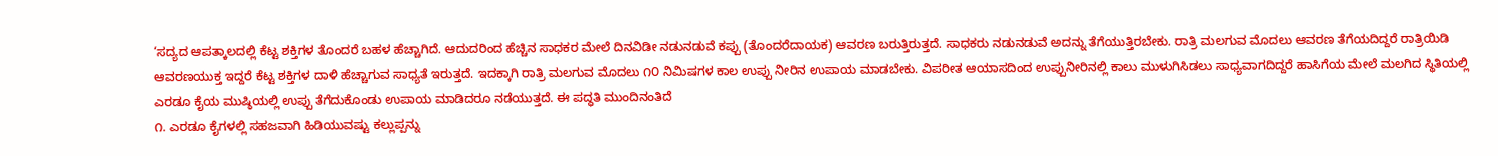‘ಸದ್ಯದ ಆಪತ್ಕಾಲದಲ್ಲಿ ಕೆಟ್ಟ ಶಕ್ತಿಗಳ ತೊಂದರೆ ಬಹಳ ಹೆಚ್ಚಾಗಿದೆ. ಆದುದರಿಂದ ಹೆಚ್ಚಿನ ಸಾಧಕರ ಮೇಲೆ ದಿನವಿಡೀ ನಡುನಡುವೆ ಕಪ್ಪು (ತೊಂದರೆದಾಯಕ) ಆವರಣ ಬರುತ್ತಿರುತ್ತದೆ. ಸಾಧಕರು ನಡುನಡುವೆ ಅದನ್ನು ತೆಗೆಯುತ್ತಿರಬೇಕು. ರಾತ್ರಿ ಮಲಗುವ ಮೊದಲು ಆವರಣ ತೆಗೆಯದಿದ್ದರೆ ರಾತ್ರಿಯಿಡಿ ಆವರಣಯುಕ್ತ ಇದ್ದರೆ ಕೆಟ್ಟ ಶಕ್ತಿಗಳ ದಾಳಿ ಹೆಚ್ಚಾಗುವ ಸಾಧ್ಯತೆ ಇರುತ್ತದೆ. ಇದಕ್ಕಾಗಿ ರಾತ್ರಿ ಮಲಗುವ ಮೊದಲು ೧೦ ನಿಮಿಷಗಳ ಕಾಲ ಉಪ್ಪು ನೀರಿನ ಉಪಾಯ ಮಾಡಬೇಕು. ವಿಪರೀತ ಆಯಾಸದಿಂದ ಉಪ್ಪುನೀರಿನಲ್ಲಿ ಕಾಲು ಮುಳುಗಿಸಿಡಲು ಸಾಧ್ಯವಾಗದಿದ್ದರೆ ಹಾಸಿಗೆಯ ಮೇಲೆ ಮಲಗಿದ ಸ್ಥಿತಿಯಲ್ಲಿ ಎರಡೂ ಕೈಯ ಮುಷ್ಠಿಯಲ್ಲಿ ಉಪ್ಪು ತೆಗೆದುಕೊಂಡು ಉಪಾಯ ಮಾಡಿದರೂ ನಡೆಯುತ್ತದೆ. ಈ ಪದ್ಧತಿ ಮುಂದಿನಂತಿದೆ
೧. ಎರಡೂ ಕೈಗಳಲ್ಲಿ ಸಹಜವಾಗಿ ಹಿಡಿಯುವಷ್ಟು ಕಲ್ಲುಪ್ಪನ್ನು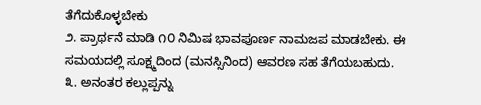ತೆಗೆದುಕೊಳ್ಳಬೇಕು
೨. ಪ್ರಾರ್ಥನೆ ಮಾಡಿ ೧೦ ನಿಮಿಷ ಭಾವಪೂರ್ಣ ನಾಮಜಪ ಮಾಡಬೇಕು. ಈ ಸಮಯದಲ್ಲಿ ಸೂಕ್ಷ್ಮದಿಂದ (ಮನಸ್ಸಿನಿಂದ) ಆವರಣ ಸಹ ತೆಗೆಯಬಹುದು.
೩. ಅನಂತರ ಕಲ್ಲುಪ್ಪನ್ನು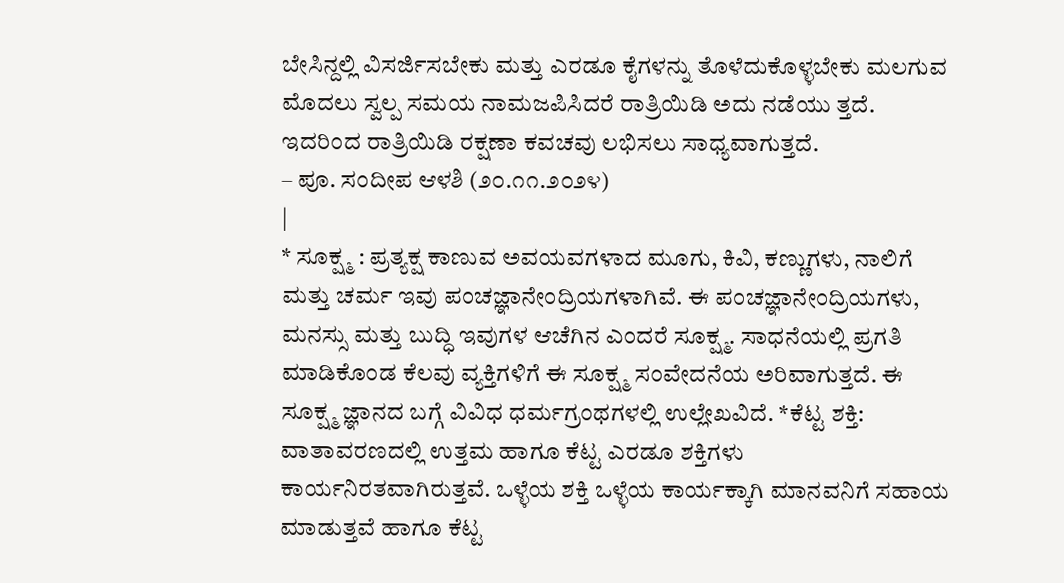ಬೇಸಿನ್ದಲ್ಲಿ ವಿಸರ್ಜಿಸಬೇಕು ಮತ್ತು ಎರಡೂ ಕೈಗಳನ್ನು ತೊಳೆದುಕೊಳ್ಳಬೇಕು ಮಲಗುವ ಮೊದಲು ಸ್ವಲ್ಪ ಸಮಯ ನಾಮಜಪಿಸಿದರೆ ರಾತ್ರಿಯಿಡಿ ಅದು ನಡೆಯು ತ್ತದೆ. ಇದರಿಂದ ರಾತ್ರಿಯಿಡಿ ರಕ್ಷಣಾ ಕವಚವು ಲಭಿಸಲು ಸಾಧ್ಯವಾಗುತ್ತದೆ.
– ಪೂ. ಸಂದೀಪ ಆಳಶಿ (೨೦.೧೧.೨೦೨೪)
|
* ಸೂಕ್ಷ್ಮ : ಪ್ರತ್ಯಕ್ಷ ಕಾಣುವ ಅವಯವಗಳಾದ ಮೂಗು, ಕಿವಿ, ಕಣ್ಣುಗಳು, ನಾಲಿಗೆ ಮತ್ತು ಚರ್ಮ ಇವು ಪಂಚಜ್ಞಾನೇಂದ್ರಿಯಗಳಾಗಿವೆ. ಈ ಪಂಚಜ್ಞಾನೇಂದ್ರಿಯಗಳು, ಮನಸ್ಸು ಮತ್ತು ಬುದ್ಧಿ ಇವುಗಳ ಆಚೆಗಿನ ಎಂದರೆ ಸೂಕ್ಷ್ಮ. ಸಾಧನೆಯಲ್ಲಿ ಪ್ರಗತಿ ಮಾಡಿಕೊಂಡ ಕೆಲವು ವ್ಯಕ್ತಿಗಳಿಗೆ ಈ ಸೂಕ್ಷ್ಮ ಸಂವೇದನೆಯ ಅರಿವಾಗುತ್ತದೆ. ಈ ಸೂಕ್ಷ್ಮ ಜ್ಞಾನದ ಬಗ್ಗೆ ವಿವಿಧ ಧರ್ಮಗ್ರಂಥಗಳಲ್ಲಿ ಉಲ್ಲೇಖವಿದೆ. *ಕೆಟ್ಟ ಶಕ್ತಿ: ವಾತಾವರಣದಲ್ಲಿ ಉತ್ತಮ ಹಾಗೂ ಕೆಟ್ಟ ಎರಡೂ ಶಕ್ತಿಗಳು ಕಾರ್ಯನಿರತವಾಗಿರುತ್ತವೆ. ಒಳ್ಳೆಯ ಶಕ್ತಿ ಒಳ್ಳೆಯ ಕಾರ್ಯಕ್ಕಾಗಿ ಮಾನವನಿಗೆ ಸಹಾಯ ಮಾಡುತ್ತವೆ ಹಾಗೂ ಕೆಟ್ಟ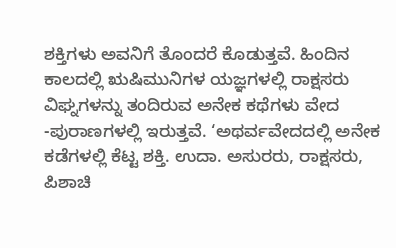ಶಕ್ತಿಗಳು ಅವನಿಗೆ ತೊಂದರೆ ಕೊಡುತ್ತವೆ. ಹಿಂದಿನ ಕಾಲದಲ್ಲಿ ಋಷಿಮುನಿಗಳ ಯಜ್ಞಗಳಲ್ಲಿ ರಾಕ್ಷಸರು ವಿಘ್ನಗಳನ್ನು ತಂದಿರುವ ಅನೇಕ ಕಥೆಗಳು ವೇದ -ಪುರಾಣಗಳಲ್ಲಿ ಇರುತ್ತವೆ. ‘ಅಥರ್ವವೇದದಲ್ಲಿ ಅನೇಕ ಕಡೆಗಳಲ್ಲಿ ಕೆಟ್ಟ ಶಕ್ತಿ. ಉದಾ. ಅಸುರರು, ರಾಕ್ಷಸರು, ಪಿಶಾಚಿ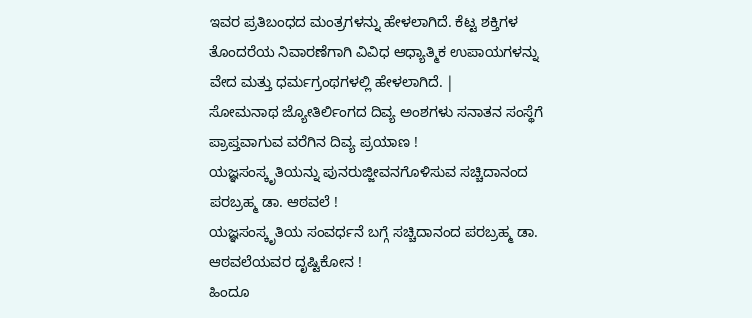ಇವರ ಪ್ರತಿಬಂಧದ ಮಂತ್ರಗಳನ್ನು ಹೇಳಲಾಗಿದೆ. ಕೆಟ್ಟ ಶಕ್ತಿಗಳ ತೊಂದರೆಯ ನಿವಾರಣೆಗಾಗಿ ವಿವಿಧ ಆಧ್ಯಾತ್ಮಿಕ ಉಪಾಯಗಳನ್ನು ವೇದ ಮತ್ತು ಧರ್ಮಗ್ರಂಥಗಳಲ್ಲಿ ಹೇಳಲಾಗಿದೆ. |
ಸೋಮನಾಥ ಜ್ಯೋತಿರ್ಲಿಂಗದ ದಿವ್ಯ ಅಂಶಗಳು ಸನಾತನ ಸಂಸ್ಥೆಗೆ ಪ್ರಾಪ್ತವಾಗುವ ವರೆಗಿನ ದಿವ್ಯ ಪ್ರಯಾಣ !
ಯಜ್ಞಸಂಸ್ಕೃತಿಯನ್ನು ಪುನರುಜ್ಜೀವನಗೊಳಿಸುವ ಸಚ್ಚಿದಾನಂದ ಪರಬ್ರಹ್ಮ ಡಾ. ಆಠವಲೆ !
ಯಜ್ಞಸಂಸ್ಕೃತಿಯ ಸಂವರ್ಧನೆ ಬಗ್ಗೆ ಸಚ್ಚಿದಾನಂದ ಪರಬ್ರಹ್ಮ ಡಾ. ಆಠವಲೆಯವರ ದೃಷ್ಟಿಕೋನ !
ಹಿಂದೂ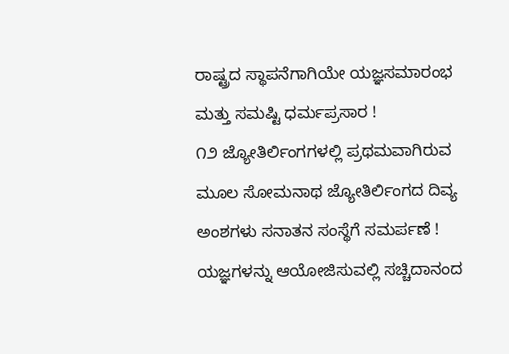ರಾಷ್ಟ್ರದ ಸ್ಥಾಪನೆಗಾಗಿಯೇ ಯಜ್ಞಸಮಾರಂಭ ಮತ್ತು ಸಮಷ್ಟಿ ಧರ್ಮಪ್ರಸಾರ !
೧೨ ಜ್ಯೋತಿರ್ಲಿಂಗಗಳಲ್ಲಿ ಪ್ರಥಮವಾಗಿರುವ ಮೂಲ ಸೋಮನಾಥ ಜ್ಯೋತಿರ್ಲಿಂಗದ ದಿವ್ಯ ಅಂಶಗಳು ಸನಾತನ ಸಂಸ್ಥೆಗೆ ಸಮರ್ಪಣೆ !
ಯಜ್ಞಗಳನ್ನು ಆಯೋಜಿಸುವಲ್ಲಿ ಸಚ್ಚಿದಾನಂದ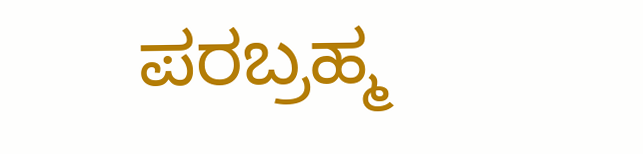ಪರಬ್ರಹ್ಮ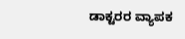ಡಾಕ್ಟರರ ವ್ಯಾಪಕ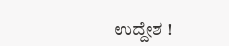ಉದ್ದೇಶ !